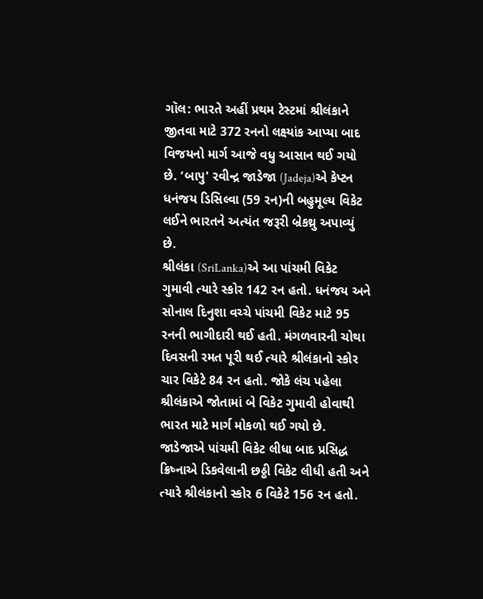ગૉલ: ભારતે અહીં પ્રથમ ટેસ્ટમાં શ્રીલંકાને જીતવા માટે 372 રનનો લક્ષ્યાંક આપ્યા બાદ વિજયનો માર્ગ આજે વધુ આસાન થઈ ગયો છે. ‘બાપુ' રવીન્દ્ર જાડેજા (Jadeja)એ કેપ્ટન ધનંજય ડિસિલ્વા (59 રન)ની બહુમૂલ્ય વિકેટ લઈને ભારતને અત્યંત જરૂરી બ્રેકથ્રુ અપાવ્યું છે.
શ્રીલંકા (SriLanka)એ આ પાંચમી વિકેટ ગુમાવી ત્યારે સ્કોર 142 રન હતો. ધનંજય અને સોનાલ દિનુશા વચ્ચે પાંચમી વિકેટ માટે 95 રનની ભાગીદારી થઈ હતી. મંગળવારની ચોથા દિવસની રમત પૂરી થઈ ત્યારે શ્રીલંકાનો સ્કોર ચાર વિકેટે 84 રન હતો. જોકે લંચ પહેલા શ્રીલંકાએ જોતામાં બે વિકેટ ગુમાવી હોવાથી ભારત માટે માર્ગ મોકળો થઈ ગયો છે. જાડેજાએ પાંચમી વિકેટ લીધા બાદ પ્રસિદ્ધ ક્રિષ્નાએ ડિકવેલાની છઠ્ઠી વિકેટ લીધી હતી અને ત્યારે શ્રીલંકાનો સ્કોર 6 વિકેટે 156 રન હતો.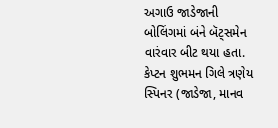અગાઉ જાડેજાની બોલિંગમાં બંને બૅટ્સમેન વારંવાર બીટ થયા હતા. કેપ્ટન શુભમન ગિલે ત્રણેય સ્પિનર (જાડેજા, માનવ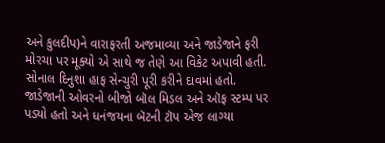અને કુલદીપ)ને વારાફરતી અજમાવ્યા અને જાડેજાને ફરી મોરચા પર મૂક્યો એ સાથે જ તેણે આ વિકેટ અપાવી હતી. સોનાલ દિનુશા હાફ સેન્ચુરી પૂરી કરીને દાવમાં હતો.
જાડેજાની ઓવરનો બીજો બૉલ મિડલ અને ઑફ સ્ટમ્પ પર પડ્યો હતો અને ધનંજયના બૅટની ટૉપ એજ લાગ્યા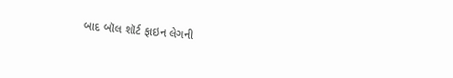બાદ બૉલ શૉર્ટ ફાઇન લેગની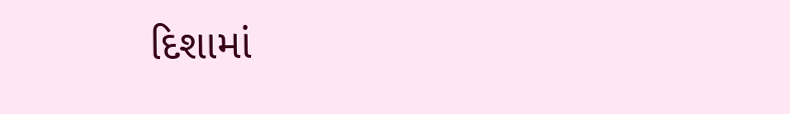દિશામાં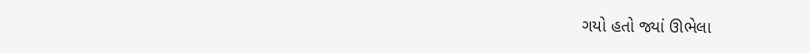ગયો હતો જ્યાં ઊભેલા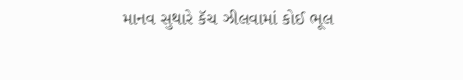માનવ સુથારે કૅચ ઝીલવામાં કોઈ ભૂલ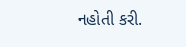નહોતી કરી.